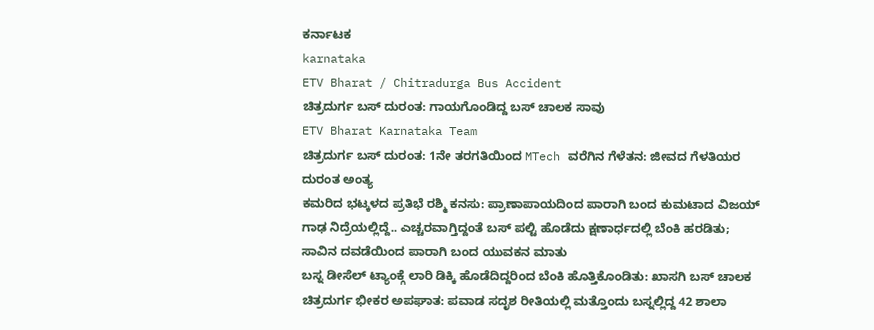ಕರ್ನಾಟಕ
karnataka
ETV Bharat / Chitradurga Bus Accident
ಚಿತ್ರದುರ್ಗ ಬಸ್ ದುರಂತ: ಗಾಯಗೊಂಡಿದ್ದ ಬಸ್ ಚಾಲಕ ಸಾವು
ETV Bharat Karnataka Team
ಚಿತ್ರದುರ್ಗ ಬಸ್ ದುರಂತ: 1ನೇ ತರಗತಿಯಿಂದ MTech ವರೆಗಿನ ಗೆಳೆತನ: ಜೀವದ ಗೆಳತಿಯರ ದುರಂತ ಅಂತ್ಯ
ಕಮರಿದ ಭಟ್ಕಳದ ಪ್ರತಿಭೆ ರಶ್ಮಿ ಕನಸು: ಪ್ರಾಣಾಪಾಯದಿಂದ ಪಾರಾಗಿ ಬಂದ ಕುಮಟಾದ ವಿಜಯ್
ಗಾಢ ನಿದ್ರೆಯಲ್ಲಿದ್ದೆ.. ಎಚ್ಚರವಾಗ್ತಿದ್ದಂತೆ ಬಸ್ ಪಲ್ಟಿ ಹೊಡೆದು ಕ್ಷಣಾರ್ಧದಲ್ಲಿ ಬೆಂಕಿ ಹರಡಿತು; ಸಾವಿನ ದವಡೆಯಿಂದ ಪಾರಾಗಿ ಬಂದ ಯುವಕನ ಮಾತು
ಬಸ್ನ ಡೀಸೆಲ್ ಟ್ಯಾಂಕ್ಗೆ ಲಾರಿ ಡಿಕ್ಕಿ ಹೊಡೆದಿದ್ದರಿಂದ ಬೆಂಕಿ ಹೊತ್ತಿಕೊಂಡಿತು: ಖಾಸಗಿ ಬಸ್ ಚಾಲಕ
ಚಿತ್ರದುರ್ಗ ಭೀಕರ ಅಪಘಾತ: ಪವಾಡ ಸದೃಶ ರೀತಿಯಲ್ಲಿ ಮತ್ತೊಂದು ಬಸ್ನಲ್ಲಿದ್ದ 42 ಶಾಲಾ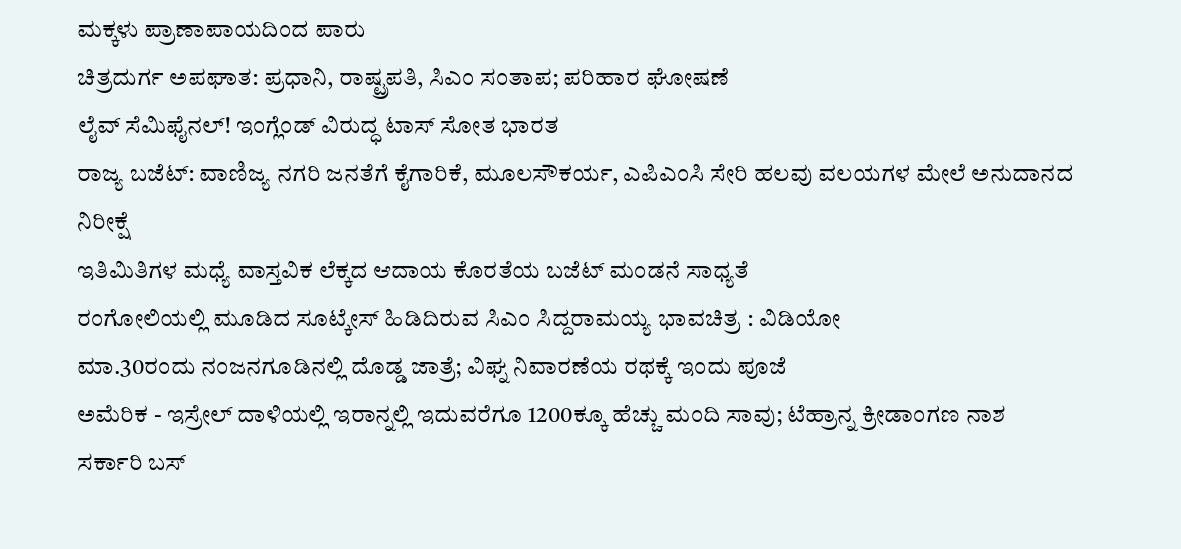ಮಕ್ಕಳು ಪ್ರಾಣಾಪಾಯದಿಂದ ಪಾರು
ಚಿತ್ರದುರ್ಗ ಅಪಘಾತ: ಪ್ರಧಾನಿ, ರಾಷ್ಟ್ರಪತಿ, ಸಿಎಂ ಸಂತಾಪ; ಪರಿಹಾರ ಘೋಷಣೆ
ಲೈವ್ ಸೆಮಿಫೈನಲ್! ಇಂಗ್ಲೆಂಡ್ ವಿರುದ್ಧ ಟಾಸ್ ಸೋತ ಭಾರತ
ರಾಜ್ಯ ಬಜೆಟ್: ವಾಣಿಜ್ಯ ನಗರಿ ಜನತೆಗೆ ಕೈಗಾರಿಕೆ, ಮೂಲಸೌಕರ್ಯ, ಎಪಿಎಂಸಿ ಸೇರಿ ಹಲವು ವಲಯಗಳ ಮೇಲೆ ಅನುದಾನದ ನಿರೀಕ್ಷೆ
ಇತಿಮಿತಿಗಳ ಮಧ್ಯೆ ವಾಸ್ತವಿಕ ಲೆಕ್ಕದ ಆದಾಯ ಕೊರತೆಯ ಬಜೆಟ್ ಮಂಡನೆ ಸಾಧ್ಯತೆ
ರಂಗೋಲಿಯಲ್ಲಿ ಮೂಡಿದ ಸೂಟ್ಕೇಸ್ ಹಿಡಿದಿರುವ ಸಿಎಂ ಸಿದ್ದರಾಮಯ್ಯ ಭಾವಚಿತ್ರ : ವಿಡಿಯೋ
ಮಾ.30ರಂದು ನಂಜನಗೂಡಿನಲ್ಲಿ ದೊಡ್ಡ ಜಾತ್ರೆ; ವಿಘ್ನ ನಿವಾರಣೆಯ ರಥಕ್ಕೆ ಇಂದು ಪೂಜೆ
ಅಮೆರಿಕ - ಇಸ್ರೇಲ್ ದಾಳಿಯಲ್ಲಿ ಇರಾನ್ನಲ್ಲಿ ಇದುವರೆಗೂ 1200ಕ್ಕೂ ಹೆಚ್ಚು ಮಂದಿ ಸಾವು; ಟೆಹ್ರಾನ್ನ ಕ್ರೀಡಾಂಗಣ ನಾಶ
ಸರ್ಕಾರಿ ಬಸ್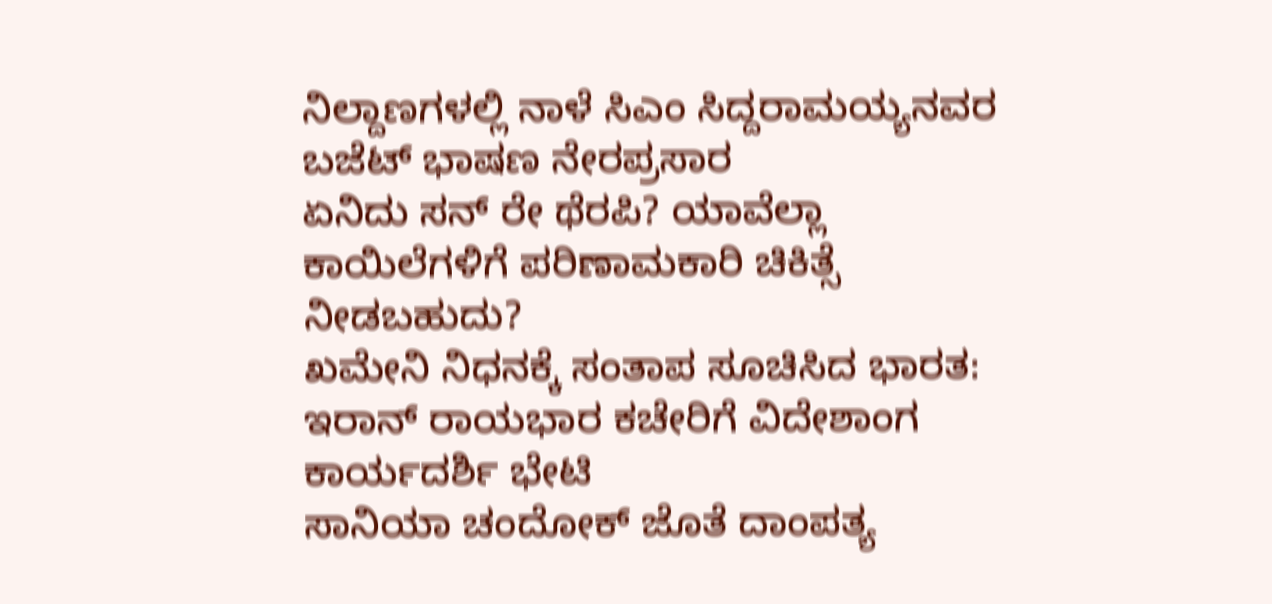ನಿಲ್ದಾಣಗಳಲ್ಲಿ ನಾಳೆ ಸಿಎಂ ಸಿದ್ದರಾಮಯ್ಯನವರ ಬಜೆಟ್ ಭಾಷಣ ನೇರಪ್ರಸಾರ
ಏನಿದು ಸನ್ ರೇ ಥೆರಪಿ? ಯಾವೆಲ್ಲಾ ಕಾಯಿಲೆಗಳಿಗೆ ಪರಿಣಾಮಕಾರಿ ಚಿಕಿತ್ಸೆ ನೀಡಬಹುದು?
ಖಮೇನಿ ನಿಧನಕ್ಕೆ ಸಂತಾಪ ಸೂಚಿಸಿದ ಭಾರತ: ಇರಾನ್ ರಾಯಭಾರ ಕಚೇರಿಗೆ ವಿದೇಶಾಂಗ ಕಾರ್ಯದರ್ಶಿ ಭೇಟಿ
ಸಾನಿಯಾ ಚಂದೋಕ್ ಜೊತೆ ದಾಂಪತ್ಯ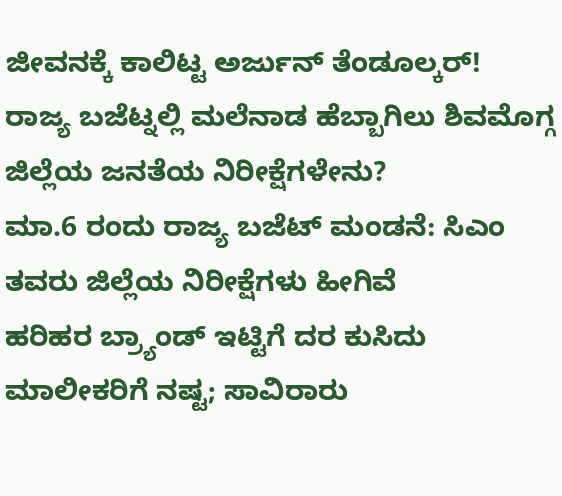ಜೀವನಕ್ಕೆ ಕಾಲಿಟ್ಟ ಅರ್ಜುನ್ ತೆಂಡೂಲ್ಕರ್!
ರಾಜ್ಯ ಬಜೆಟ್ನಲ್ಲಿ ಮಲೆನಾಡ ಹೆಬ್ಬಾಗಿಲು ಶಿವಮೊಗ್ಗ ಜಿಲ್ಲೆಯ ಜನತೆಯ ನಿರೀಕ್ಷೆಗಳೇನು?
ಮಾ.6 ರಂದು ರಾಜ್ಯ ಬಜೆಟ್ ಮಂಡನೆ: ಸಿಎಂ ತವರು ಜಿಲ್ಲೆಯ ನಿರೀಕ್ಷೆಗಳು ಹೀಗಿವೆ
ಹರಿಹರ ಬ್ರ್ಯಾಂಡ್ ಇಟ್ಟಿಗೆ ದರ ಕುಸಿದು ಮಾಲೀಕರಿಗೆ ನಷ್ಟ; ಸಾವಿರಾರು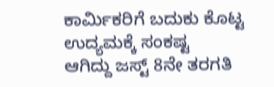ಕಾರ್ಮಿಕರಿಗೆ ಬದುಕು ಕೊಟ್ಟ ಉದ್ಯಮಕ್ಕೆ ಸಂಕಷ್ಟ
ಆಗಿದ್ದು ಜಸ್ಟ್ 8ನೇ ತರಗತಿ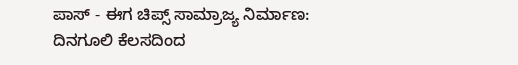ಪಾಸ್ - ಈಗ ಚಿಪ್ಸ್ ಸಾಮ್ರಾಜ್ಯ ನಿರ್ಮಾಣ: ದಿನಗೂಲಿ ಕೆಲಸದಿಂದ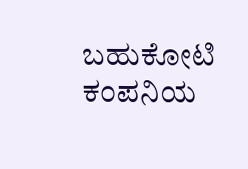ಬಹುಕೋಟಿ ಕಂಪನಿಯ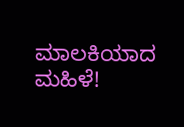ಮಾಲಕಿಯಾದ ಮಹಿಳೆ!